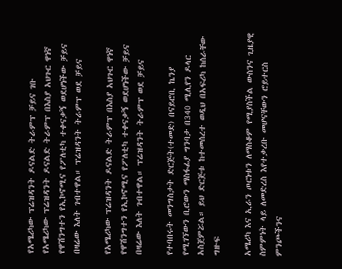የአሜሪካው ፕሬዝዳንት ዶናልድ ትራምፕ ቻይና ገቡ
የአሜሪካው ፕሬዝዳንት ዶናልድ ትራምፕ በእስያ አህጉር ዋነኛ የዋሽንግተን የኢኮኖሚና የፖለቲካ ተቀናቃኝ ወደሆነችው ቻይና በዛሬው እለት ገብተዋል። ፕሬዝዳንት ትራምፕ ወደ ቻይና

የአሜሪካው ፕሬዝዳንት ዶናልድ ትራምፕ በእስያ አህጉር ዋነኛ የዋሽንግተን የኢኮኖሚና የፖለቲካ ተቀናቃኝ ወደሆነችው ቻይና በዛሬው እለት ገብተዋል። ፕሬዝዳንት ትራምፕ ወደ ቻይና

የተባበሩት መንግስታት ድርጅት(ተመድ) በናይሮቢ ኬንያ የሚገኘውን ቢሮውን ማስፋፊያ ግንባታ በ340 ሚሊየን ዶላር አስጀምሯል። ይህ ድርጅቱ ከተመሰረተ ወዲህ በአፍሪካ ከሰራቸው ግዙፍ

አሜሪካ እና ኢራን ጦርነቱን ለማስቆም የሚያስችል ውስንና ጊዜያዊ ስምምነት ላይ ለመድረስ እየተቃረቡ መሆናቸውን ሮይተርስ ምንጮችንና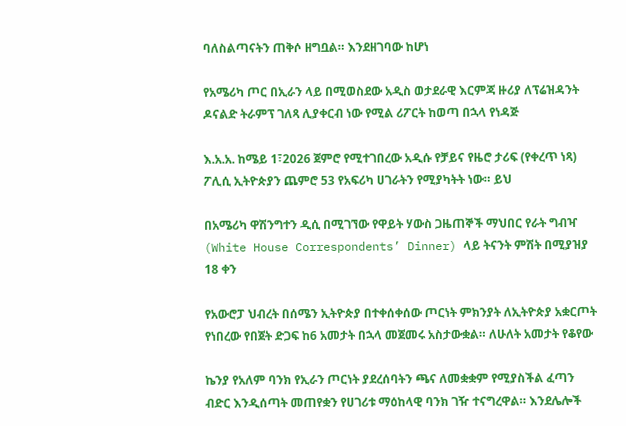ባለስልጣናትን ጠቅሶ ዘግቧል። እንደዘገባው ከሆነ

የአሜሪካ ጦር በኢራን ላይ በሚወስደው አዲስ ወታደራዊ እርምጃ ዙሪያ ለፕሬዝዳንት ዶናልድ ትራምፕ ገለጻ ሊያቀርብ ነው የሚል ሪፖርት ከወጣ በኋላ የነዳጅ

እ.አ.አ. ከሜይ 1፣2026 ጀምሮ የሚተገበረው አዲሱ የቻይና የዜሮ ታሪፍ (የቀረጥ ነጻ) ፖሊሲ ኢትዮጵያን ጨምሮ 53 የአፍሪካ ሀገራትን የሚያካትት ነው። ይህ

በአሜሪካ ዋሽንግተን ዲሲ በሚገኘው የዋይት ሃውስ ጋዜጠኞች ማህበር የራት ግብዣ (White House Correspondents’ Dinner) ላይ ትናንት ምሽት በሚያዝያ 18 ቀን

የአውሮፓ ህብረት በሰሜን ኢትዮጵያ በተቀሰቀሰው ጦርነት ምክንያት ለኢትዮጵያ አቋርጦት የነበረው የበጀት ድጋፍ ከ6 አመታት በኋላ መጀመሩ አስታውቋል። ለሁለት አመታት የቆየው

ኬንያ የአለም ባንክ የኢራን ጦርነት ያደረሰባትን ጫና ለመቋቋም የሚያስችል ፈጣን ብድር እንዲሰጣት መጠየቋን የሀገሪቱ ማዕከላዊ ባንክ ገዥ ተናግረዋል። እንደሌሎች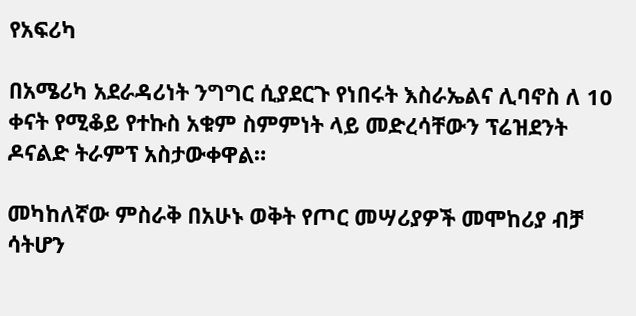የአፍሪካ

በአሜሪካ አደራዳሪነት ንግግር ሲያደርጉ የነበሩት እስራኤልና ሊባኖስ ለ 10 ቀናት የሚቆይ የተኩስ አቁም ስምምነት ላይ መድረሳቸውን ፕሬዝደንት ዶናልድ ትራምፕ አስታውቀዋል።

መካከለኛው ምስራቅ በአሁኑ ወቅት የጦር መሣሪያዎች መሞከሪያ ብቻ ሳትሆን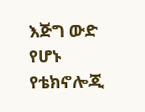እጅግ ውድ የሆኑ የቴክኖሎጂ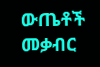ውጤቶች መቃብር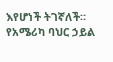እየሆነች ትገኛለች። የአሜሪካ ባህር ኃይል